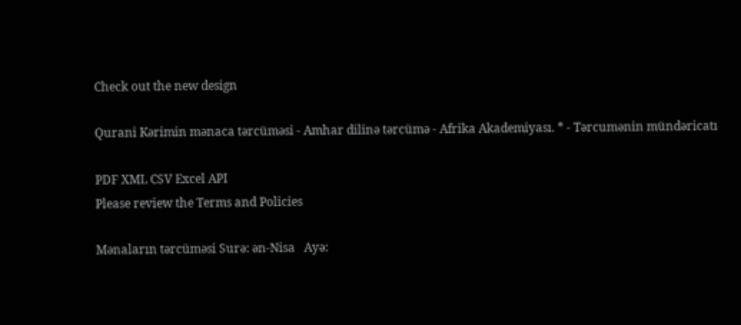Check out the new design

Qurani Kərimin mənaca tərcüməsi - Amhar dilinə tərcümə - Afrika Akademiyası. * - Tərcumənin mündəricatı

PDF XML CSV Excel API
Please review the Terms and Policies

Mənaların tərcüməsi Surə: ən-Nisa   Ayə: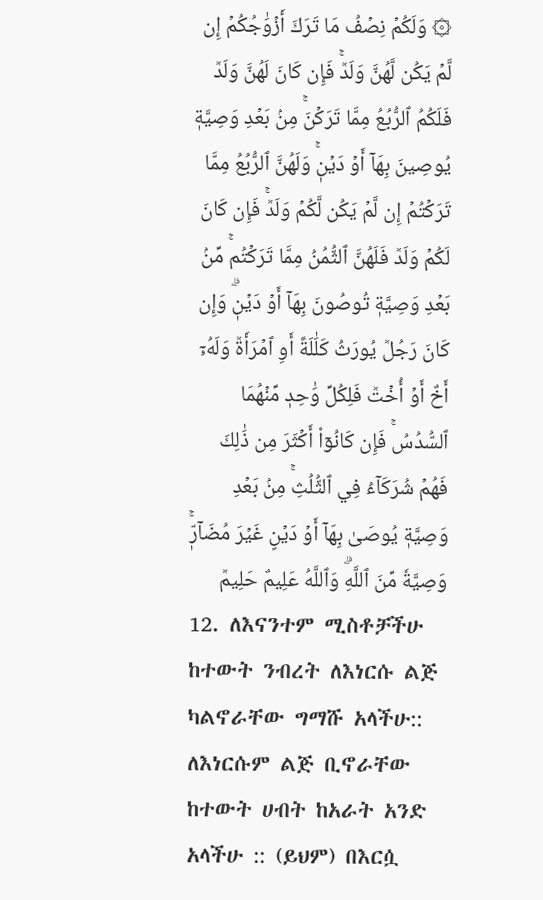۞ وَلَكُمۡ نِصۡفُ مَا تَرَكَ أَزۡوَٰجُكُمۡ إِن لَّمۡ يَكُن لَّهُنَّ وَلَدٞۚ فَإِن كَانَ لَهُنَّ وَلَدٞ فَلَكُمُ ٱلرُّبُعُ مِمَّا تَرَكۡنَۚ مِنۢ بَعۡدِ وَصِيَّةٖ يُوصِينَ بِهَآ أَوۡ دَيۡنٖۚ وَلَهُنَّ ٱلرُّبُعُ مِمَّا تَرَكۡتُمۡ إِن لَّمۡ يَكُن لَّكُمۡ وَلَدٞۚ فَإِن كَانَ لَكُمۡ وَلَدٞ فَلَهُنَّ ٱلثُّمُنُ مِمَّا تَرَكۡتُمۚ مِّنۢ بَعۡدِ وَصِيَّةٖ تُوصُونَ بِهَآ أَوۡ دَيۡنٖۗ وَإِن كَانَ رَجُلٞ يُورَثُ كَلَٰلَةً أَوِ ٱمۡرَأَةٞ وَلَهُۥٓ أَخٌ أَوۡ أُخۡتٞ فَلِكُلِّ وَٰحِدٖ مِّنۡهُمَا ٱلسُّدُسُۚ فَإِن كَانُوٓاْ أَكۡثَرَ مِن ذَٰلِكَ فَهُمۡ شُرَكَآءُ فِي ٱلثُّلُثِۚ مِنۢ بَعۡدِ وَصِيَّةٖ يُوصَىٰ بِهَآ أَوۡ دَيۡنٍ غَيۡرَ مُضَآرّٖۚ وَصِيَّةٗ مِّنَ ٱللَّهِۗ وَٱللَّهُ عَلِيمٌ حَلِيمٞ
12. ለእናንተም ሚስቶቻችሁ ከተውት ንብረት ለእነርሱ ልጅ ካልኖራቸው ግማሹ አላችሁ:: ለእነርሱም ልጅ ቢኖራቸው ከተውት ሀብት ከአራት አንድ አላችሁ :: (ይህም) በእርሷ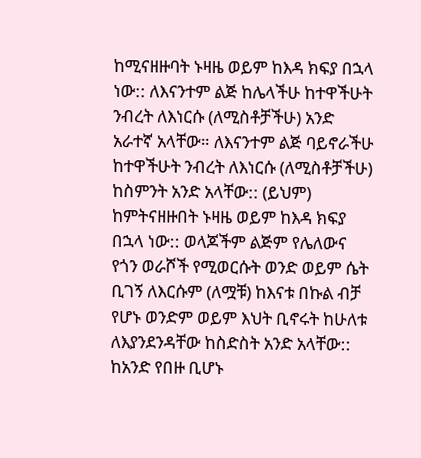ከሚናዘዙባት ኑዛዜ ወይም ከእዳ ክፍያ በኋላ ነው:: ለእናንተም ልጅ ከሌላችሁ ከተዋችሁት ንብረት ለእነርሱ (ለሚስቶቻችሁ) አንድ አራተኛ አላቸው። ለእናንተም ልጅ ባይኖራችሁ ከተዋችሁት ንብረት ለእነርሱ (ለሚስቶቻችሁ) ከስምንት አንድ አላቸው:: (ይህም) ከምትናዘዙበት ኑዛዜ ወይም ከእዳ ክፍያ በኋላ ነው:: ወላጆችም ልጅም የሌለውና የጎን ወራሾች የሚወርሱት ወንድ ወይም ሴት ቢገኝ ለእርሱም (ለሟቹ) ከእናቱ በኩል ብቻ የሆኑ ወንድም ወይም እህት ቢኖሩት ከሁለቱ ለእያንደንዳቸው ከስድስት አንድ አላቸው:: ከአንድ የበዙ ቢሆኑ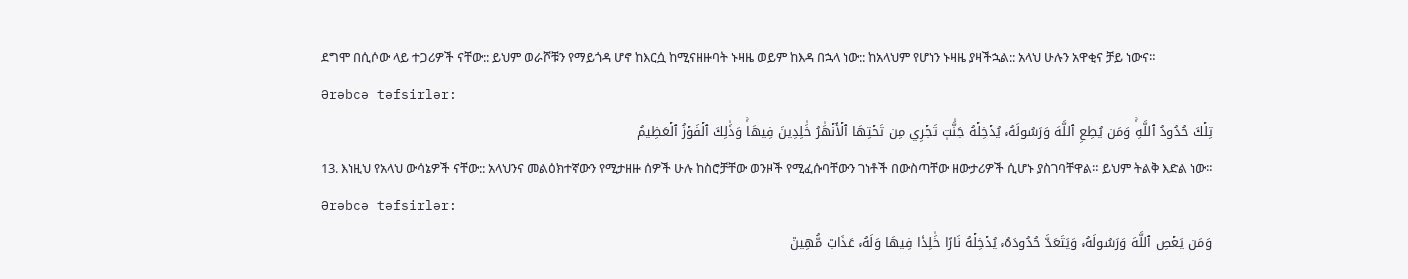ደግሞ በሲሶው ላይ ተጋሪዎች ናቸው:: ይህም ወራሾቹን የማይጎዳ ሆኖ ከእርሷ ከሚናዘዙባት ኑዛዜ ወይም ከእዳ በኋላ ነው:: ከአላህም የሆነን ኑዛዜ ያዛችኋል:: አላህ ሁሉን አዋቂና ቻይ ነውና።
Ərəbcə təfsirlər:
تِلۡكَ حُدُودُ ٱللَّهِۚ وَمَن يُطِعِ ٱللَّهَ وَرَسُولَهُۥ يُدۡخِلۡهُ جَنَّٰتٖ تَجۡرِي مِن تَحۡتِهَا ٱلۡأَنۡهَٰرُ خَٰلِدِينَ فِيهَاۚ وَذَٰلِكَ ٱلۡفَوۡزُ ٱلۡعَظِيمُ
13. እነዚህ የአላህ ውሳኔዎች ናቸው:: አላህንና መልዕክተኛውን የሚታዘዙ ሰዎች ሁሉ ከስሮቻቸው ወንዞች የሚፈሱባቸውን ገነቶች በውስጣቸው ዘውታሪዎች ሲሆኑ ያስገባቸዋል። ይህም ትልቅ እድል ነው።
Ərəbcə təfsirlər:
وَمَن يَعۡصِ ٱللَّهَ وَرَسُولَهُۥ وَيَتَعَدَّ حُدُودَهُۥ يُدۡخِلۡهُ نَارًا خَٰلِدٗا فِيهَا وَلَهُۥ عَذَابٞ مُّهِينٞ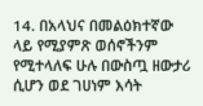14. በአላህና በመልዕክተኛው ላይ የሚያምጽ ወሰኖችንም የሚተላለፍ ሁሉ በውስጧ ዘውታሪ ሲሆን ወደ ገሀነም እሳት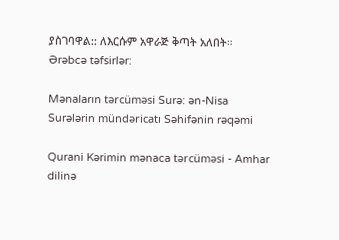ያስገባዋል:: ለእርሱም አዋራጅ ቅጣት አለበት።
Ərəbcə təfsirlər:

Mənaların tərcüməsi Surə: ən-Nisa
Surələrin mündəricatı Səhifənin rəqəmi

Qurani Kərimin mənaca tərcüməsi - Amhar dilinə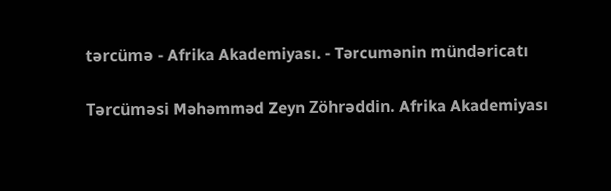tərcümə - Afrika Akademiyası. - Tərcumənin mündəricatı

Tərcüməsi Məhəmməd Zeyn Zöhrəddin. Afrika Akademiyası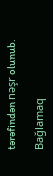tərəfindən nəşr olunub.

Bağlamaq